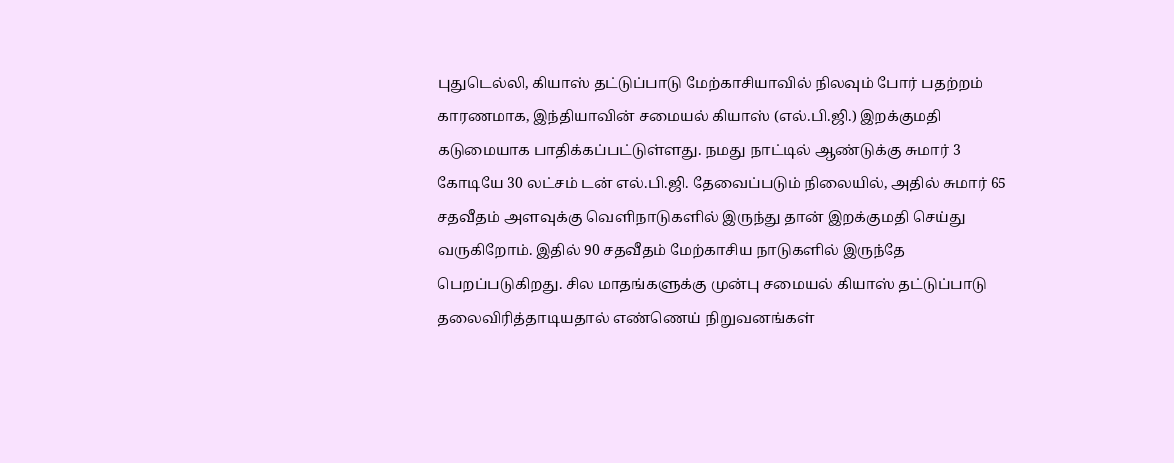புதுடெல்லி, கியாஸ் தட்டுப்பாடு மேற்காசியாவில் நிலவும் போர் பதற்றம் காரணமாக, இந்தியாவின் சமையல் கியாஸ் (எல்.பி.ஜி.) இறக்குமதி கடுமையாக பாதிக்கப்பட்டுள்ளது. நமது நாட்டில் ஆண்டுக்கு சுமார் 3 கோடியே 30 லட்சம் டன் எல்.பி.ஜி. தேவைப்படும் நிலையில், அதில் சுமார் 65 சதவீதம் அளவுக்கு வெளிநாடுகளில் இருந்து தான் இறக்குமதி செய்து வருகிறோம். இதில் 90 சதவீதம் மேற்காசிய நாடுகளில் இருந்தே பெறப்படுகிறது. சில மாதங்களுக்கு முன்பு சமையல் கியாஸ் தட்டுப்பாடு தலைவிரித்தாடியதால் எண்ணெய் நிறுவனங்கள்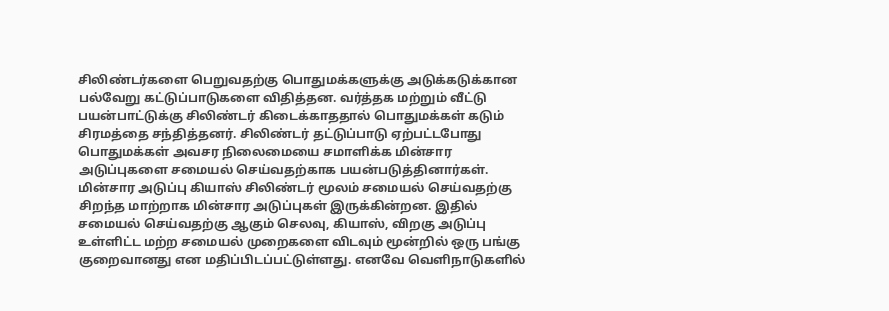சிலிண்டர்களை பெறுவதற்கு பொதுமக்களுக்கு அடுக்கடுக்கான பல்வேறு கட்டுப்பாடுகளை விதித்தன. வர்த்தக மற்றும் வீட்டு பயன்பாட்டுக்கு சிலிண்டர் கிடைக்காததால் பொதுமக்கள் கடும் சிரமத்தை சந்தித்தனர். சிலிண்டர் தட்டுப்பாடு ஏற்பட்டபோது பொதுமக்கள் அவசர நிலைமையை சமாளிக்க மின்சார அடுப்புகளை சமையல் செய்வதற்காக பயன்படுத்தினார்கள். மின்சார அடுப்பு கியாஸ் சிலிண்டர் மூலம் சமையல் செய்வதற்கு சிறந்த மாற்றாக மின்சார அடுப்புகள் இருக்கின்றன. இதில் சமையல் செய்வதற்கு ஆகும் செலவு, கியாஸ், விறகு அடுப்பு உள்ளிட்ட மற்ற சமையல் முறைகளை விடவும் மூன்றில் ஒரு பங்கு குறைவானது என மதிப்பிடப்பட்டுள்ளது. எனவே வெளிநாடுகளில்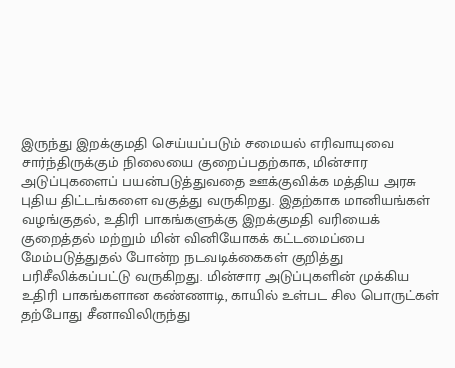இருந்து இறக்குமதி செய்யப்படும் சமையல் எரிவாயுவை சார்ந்திருக்கும் நிலையை குறைப்பதற்காக, மின்சார அடுப்புகளைப் பயன்படுத்துவதை ஊக்குவிக்க மத்திய அரசு புதிய திட்டங்களை வகுத்து வருகிறது. இதற்காக மானியங்கள் வழங்குதல், உதிரி பாகங்களுக்கு இறக்குமதி வரியைக் குறைத்தல் மற்றும் மின் வினியோகக் கட்டமைப்பை மேம்படுத்துதல் போன்ற நடவடிக்கைகள் குறித்து பரிசீலிக்கப்பட்டு வருகிறது. மின்சார அடுப்புகளின் முக்கிய உதிரி பாகங்களான கண்ணாடி, காயில் உள்பட சில பொருட்கள் தற்போது சீனாவிலிருந்து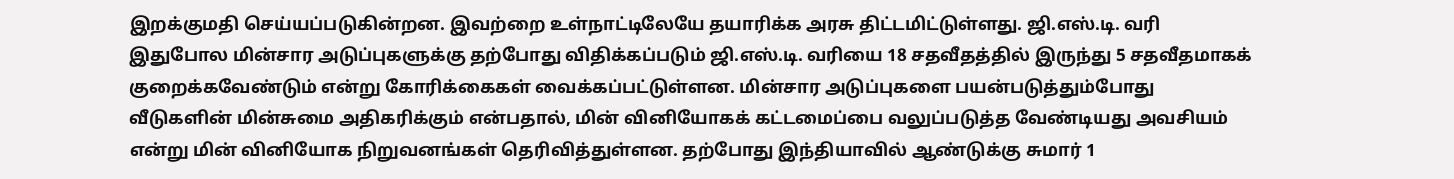இறக்குமதி செய்யப்படுகின்றன. இவற்றை உள்நாட்டிலேயே தயாரிக்க அரசு திட்டமிட்டுள்ளது. ஜி.எஸ்.டி. வரி இதுபோல மின்சார அடுப்புகளுக்கு தற்போது விதிக்கப்படும் ஜி.எஸ்.டி. வரியை 18 சதவீதத்தில் இருந்து 5 சதவீதமாகக் குறைக்கவேண்டும் என்று கோரிக்கைகள் வைக்கப்பட்டுள்ளன. மின்சார அடுப்புகளை பயன்படுத்தும்போது வீடுகளின் மின்சுமை அதிகரிக்கும் என்பதால், மின் வினியோகக் கட்டமைப்பை வலுப்படுத்த வேண்டியது அவசியம் என்று மின் வினியோக நிறுவனங்கள் தெரிவித்துள்ளன. தற்போது இந்தியாவில் ஆண்டுக்கு சுமார் 1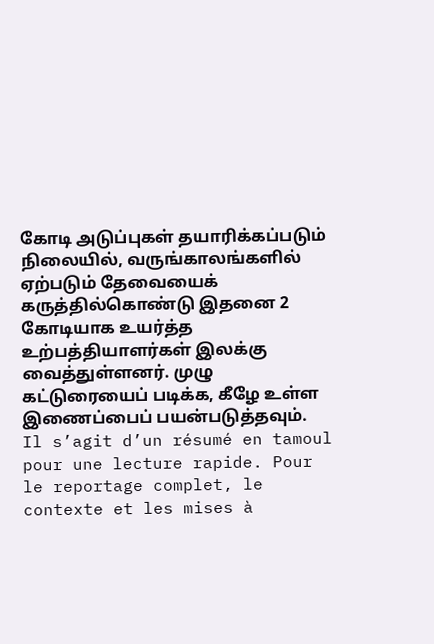கோடி அடுப்புகள் தயாரிக்கப்படும் நிலையில், வருங்காலங்களில் ஏற்படும் தேவையைக் கருத்தில்கொண்டு இதனை 2 கோடியாக உயர்த்த உற்பத்தியாளர்கள் இலக்கு வைத்துள்ளனர். முழு கட்டுரையைப் படிக்க, கீழே உள்ள இணைப்பைப் பயன்படுத்தவும்.
Il s’agit d’un résumé en tamoul pour une lecture rapide. Pour le reportage complet, le contexte et les mises à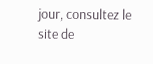jour, consultez le site de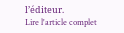l’éditeur.
Lire l'article complet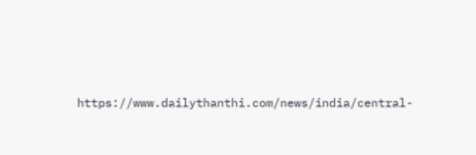https://www.dailythanthi.com/news/india/central-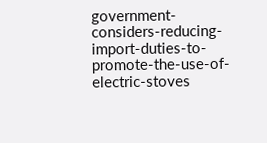government-considers-reducing-import-duties-to-promote-the-use-of-electric-stoves